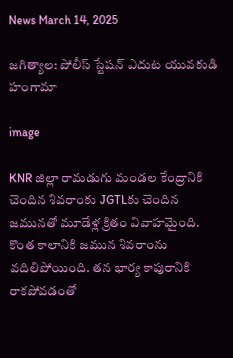News March 14, 2025

జగిత్యాల: పోలీస్ స్టేషన్ ఎదుట యువకుడి హంగామా

image

KNR జిల్లా రామడుగు మండల కేంద్రానికి చెందిన శివరాంకు JGTLకు చెందిన జమునతో మూడేళ్ల క్రితం వివాహమైంది. కొంత కాలానికి జమున శివరాంను వదిలిపోయింది. తన భార్య కాపురానికి రాకపోవడంతో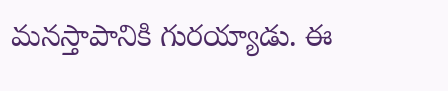మనస్తాపానికి గురయ్యాడు. ఈ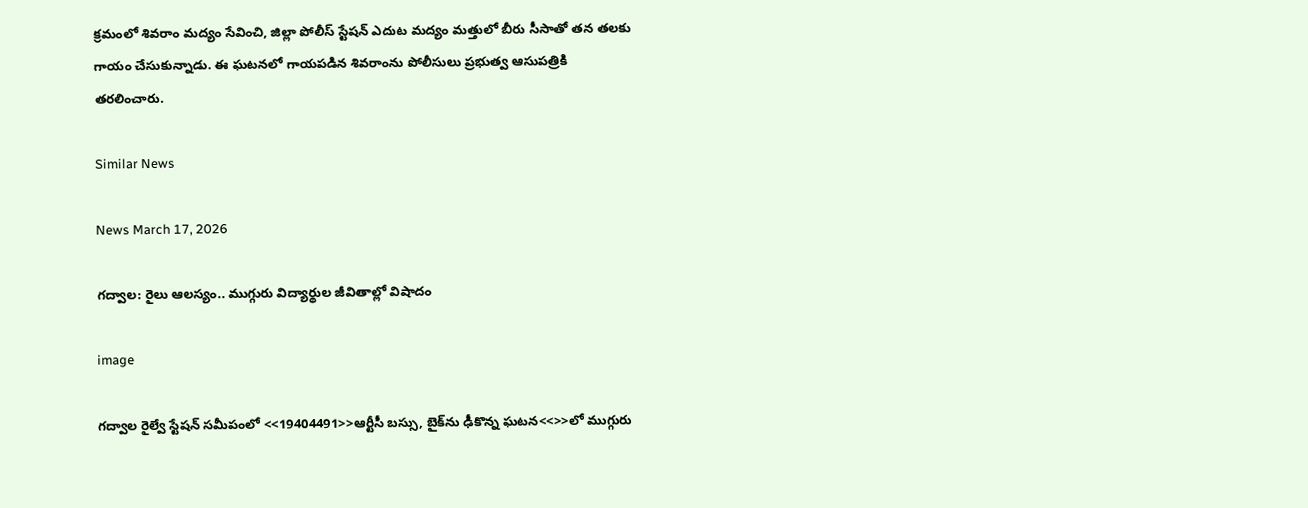క్రమంలో శివరాం మద్యం సేవించి, జిల్లా పోలీస్ స్టేషన్ ఎదుట మద్యం మత్తులో బీరు సీసాతో తన తలకు గాయం చేసుకున్నాడు. ఈ ఘటనలో గాయపడిన శివరాంను పోలీసులు ప్రభుత్వ ఆసుపత్రికి తరలించారు.

Similar News

News March 17, 2026

గద్వాల: రైలు ఆలస్యం.. ముగ్గురు విద్యార్థుల జీవితాల్లో విషాదం

image

గద్వాల రైల్వే స్టేషన్ సమీపంలో <<19404491>>ఆర్టీసీ బస్సు, బైక్‌ను ఢీకొన్న ఘటన<<>>లో ముగ్గురు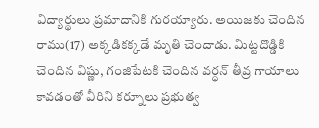విద్యార్థులు ప్రమాదానికి గురయ్యారు. అయిజకు చెందిన రాము(17) అక్కడికక్కడే మృతి చెందాడు. మిట్టదొడ్డికి చెందిన విష్ణు, గంజిపేటకి చెందిన వర్ధన్ తీవ్ర గాయాలు కావడంతో వీరిని కర్నూలు ప్రభుత్వ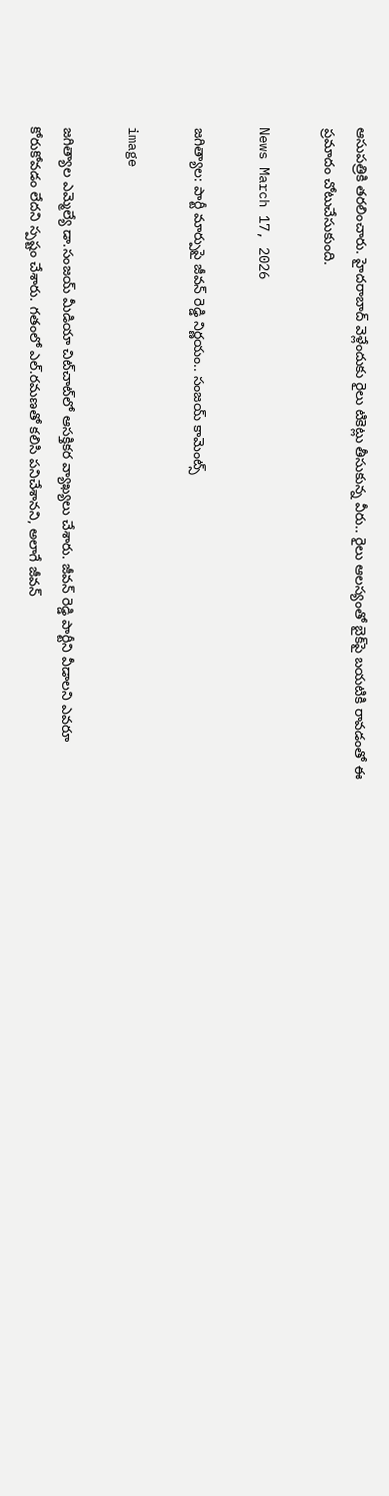ఆసుపత్రికి తరలించారు. హైదరాబాద్ వెళ్లేందుకు రైలు టికెట్లు తీసుకున్న వీరు.. రైలు ఆలస్యంతో బైక్‌‌పై బయటికి రావడంతో ఈ ప్రమాదం చోటుచేసుకుంది.

News March 17, 2026

జగిత్యాల: పార్టీ మార్పుపై జీవన్ రెడ్డి నిర్ణయం.. సంజయ్ కామెంట్స్

image

జగిత్యాల ఎమ్మెల్యే డా.సంజయ్ మీడియా చిట్‌చాట్‌లో ఆసక్తికర వ్యాఖ్యలు చేశారు. జీవన్ రెడ్డి పార్టీని వీడాలని ఎవరూ కోరుకోవడం లేదని స్పష్టం చేశారు. గతంలో ఎల్.రమణతో కలిసి పనిచేశానని, అలాగే జీవన్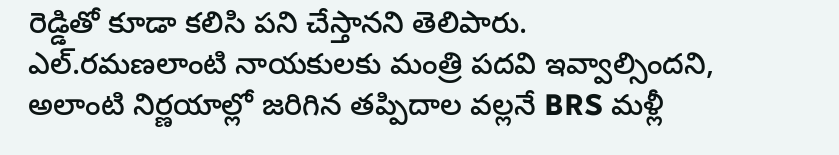రెడ్డితో కూడా కలిసి పని చేస్తానని తెలిపారు. ఎల్.రమణలాంటి నాయకులకు మంత్రి పదవి ఇవ్వాల్సిందని, అలాంటి నిర్ణయాల్లో జరిగిన తప్పిదాల వల్లనే BRS మళ్లీ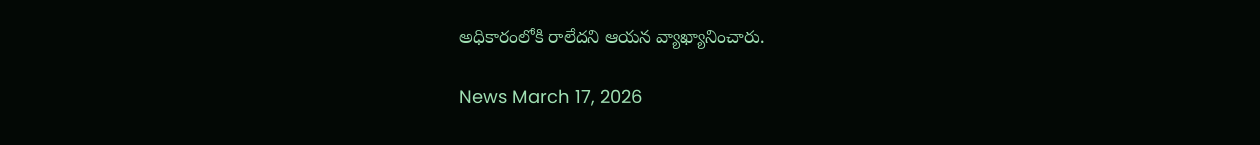అధికారంలోకి రాలేదని ఆయన వ్యాఖ్యానించారు.

News March 17, 2026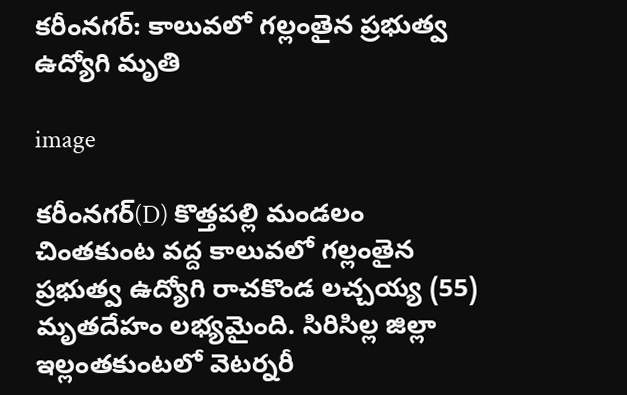కరీంనగర్: కాలువలో గల్లంతైన ప్రభుత్వ ఉద్యోగి మృతి

image

కరీంనగర్(D) కొత్తపల్లి మండలం చింతకుంట వద్ద కాలువలో గల్లంతైన ప్రభుత్వ ఉద్యోగి రాచకొండ లచ్చయ్య (55) మృతదేహం లభ్యమైంది. సిరిసిల్ల జిల్లా ఇల్లంతకుంటలో వెటర్నరీ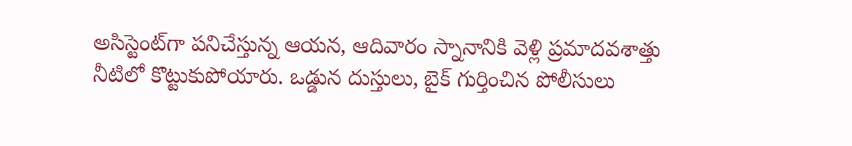అసిస్టెంట్‌గా పనిచేస్తున్న ఆయన, ఆదివారం స్నానానికి వెళ్లి ప్రమాదవశాత్తు నీటిలో కొట్టుకుపోయారు. ఒడ్డున దుస్తులు, బైక్ గుర్తించిన పోలీసులు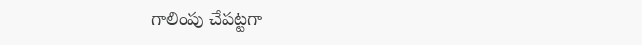గాలింపు చేపట్టగా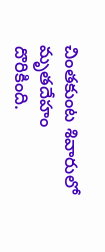చింతకుంట శివారులో మృతదేహం దొరికింది.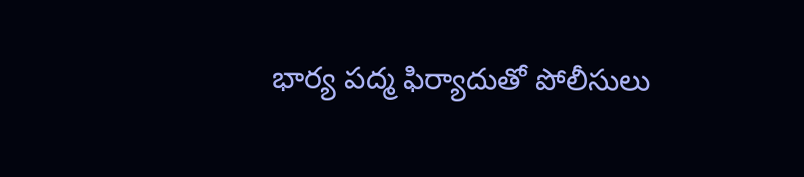భార్య పద్మ ఫిర్యాదుతో పోలీసులు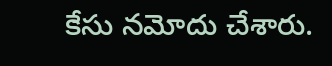కేసు నమోదు చేశారు.